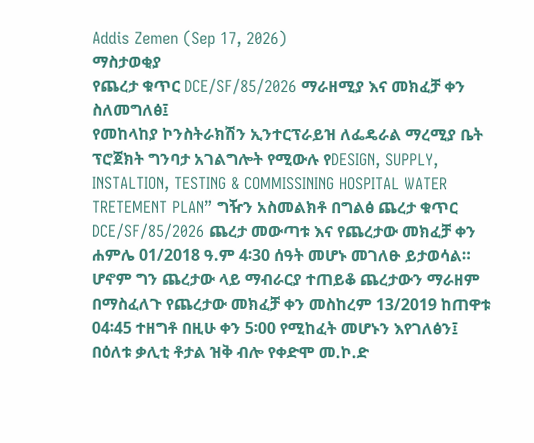Addis Zemen (Sep 17, 2026)
ማስታወቂያ
የጨረታ ቁጥር DCE/SF/85/2026 ማራዘሚያ እና መክፈቻ ቀን ስለመግለፅ፤
የመከላከያ ኮንስትራክሽን ኢንተርፕራይዝ ለፌዴራል ማረሚያ ቤት ፕሮጀክት ግንባታ አገልግሎት የሚውሉ የDESIGN, SUPPLY, INSTALTION, TESTING & COMMISSINING HOSPITAL WATER TRETEMENT PLAN” ግዥን አስመልክቶ በግልፅ ጨረታ ቁጥር DCE/SF/85/2026 ጨረታ መውጣቱ እና የጨረታው መክፈቻ ቀን ሐምሌ 01/2018 ዓ.ም 4፡30 ሰዓት መሆኑ መገለፁ ይታወሳል።
ሆኖም ግን ጨረታው ላይ ማብራርያ ተጠይቆ ጨረታውን ማራዘም በማስፈለጉ የጨረታው መክፈቻ ቀን መስከረም 13/2019 ከጠዋቱ 04፡45 ተዘግቶ በዚሁ ቀን 5፡00 የሚከፈት መሆኑን እየገለፅን፤ በዕለቱ ቃሊቲ ቶታል ዝቅ ብሎ የቀድሞ መ.ኮ.ድ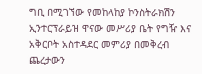ግቢ በሚገኘው የመከላከያ ኮንስትራክሽን ኢንተርፕራይዝ ዋናው መሥሪያ ቤት የግዥ እና አቅርቦት አስተዳደር መምሪያ በመቅረብ ጨረታውን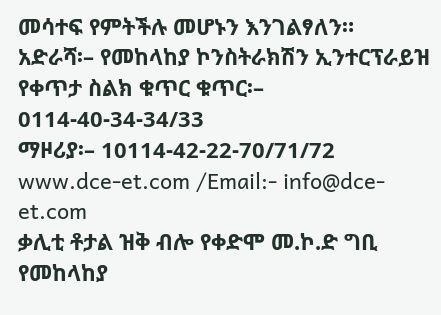መሳተፍ የምትችሉ መሆኑን እንገልፃለን።
አድራሻ፡– የመከላከያ ኮንስትራክሽን ኢንተርፕራይዝ
የቀጥታ ስልክ ቁጥር ቁጥር፡– 0114-40-34-34/33
ማዞሪያ፡– 10114-42-22-70/71/72
www.dce-et.com /Email:- info@dce-et.com
ቃሊቲ ቶታል ዝቅ ብሎ የቀድሞ መ.ኮ.ድ ግቢ
የመከላከያ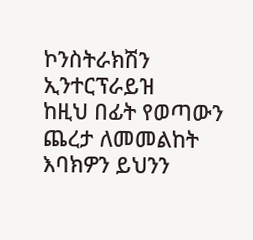ኮንስትራክሽን ኢንተርፕራይዝ
ከዚህ በፊት የወጣውን ጨረታ ለመመልከት እባክዎን ይህንን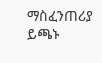ማስፈንጠሪያ ይጫኑ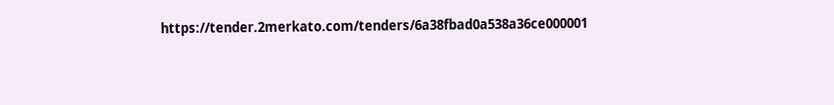https://tender.2merkato.com/tenders/6a38fbad0a538a36ce000001